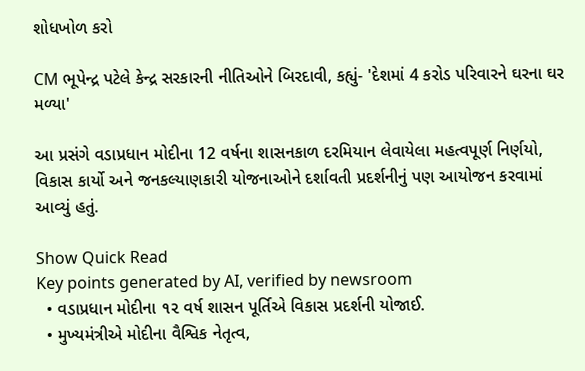શોધખોળ કરો

CM ભૂપેન્દ્ર પટેલે કેન્દ્ર સરકારની નીતિઓને બિરદાવી, કહ્યું- 'દેશમાં 4 કરોડ પરિવારને ઘરના ઘર મળ્યા'

આ પ્રસંગે વડાપ્રધાન મોદીના 12 વર્ષના શાસનકાળ દરમિયાન લેવાયેલા મહત્વપૂર્ણ નિર્ણયો, વિકાસ કાર્યો અને જનકલ્યાણકારી યોજનાઓને દર્શાવતી પ્રદર્શનીનું પણ આયોજન કરવામાં આવ્યું હતું.

Show Quick Read
Key points generated by AI, verified by newsroom
  • વડાપ્રધાન મોદીના ૧૨ વર્ષ શાસન પૂર્તિએ વિકાસ પ્રદર્શની યોજાઈ.
  • મુખ્યમંત્રીએ મોદીના વૈશ્વિક નેતૃત્વ,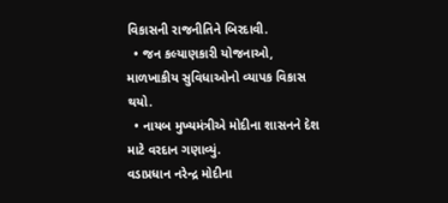વિકાસની રાજનીતિને બિરદાવી.
  • જન કલ્યાણકારી યોજનાઓ, માળખાકીય સુવિધાઓનો વ્યાપક વિકાસ થયો.
  • નાયબ મુખ્યમંત્રીએ મોદીના શાસનને દેશ માટે વરદાન ગણાવ્યું.
વડાપ્રધાન નરેન્દ્ર મોદીના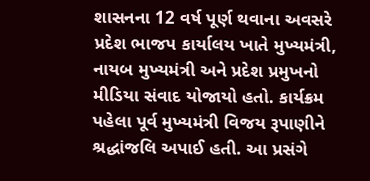શાસનના 12 વર્ષ પૂર્ણ થવાના અવસરે પ્રદેશ ભાજપ કાર્યાલય ખાતે મુખ્યમંત્રી, નાયબ મુખ્યમંત્રી અને પ્રદેશ પ્રમુખનો મીડિયા સંવાદ યોજાયો હતો. કાર્યક્રમ પહેલા પૂર્વ મુખ્યમંત્રી વિજય રૂપાણીને શ્રદ્ધાંજલિ અપાઈ હતી. આ પ્રસંગે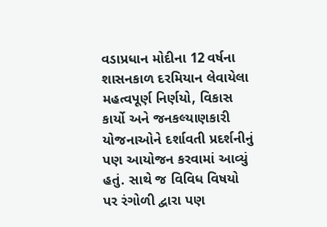વડાપ્રધાન મોદીના 12 વર્ષના શાસનકાળ દરમિયાન લેવાયેલા મહત્વપૂર્ણ નિર્ણયો, વિકાસ કાર્યો અને જનકલ્યાણકારી યોજનાઓને દર્શાવતી પ્રદર્શનીનું પણ આયોજન કરવામાં આવ્યું હતું. સાથે જ વિવિધ વિષયો પર રંગોળી દ્વારા પણ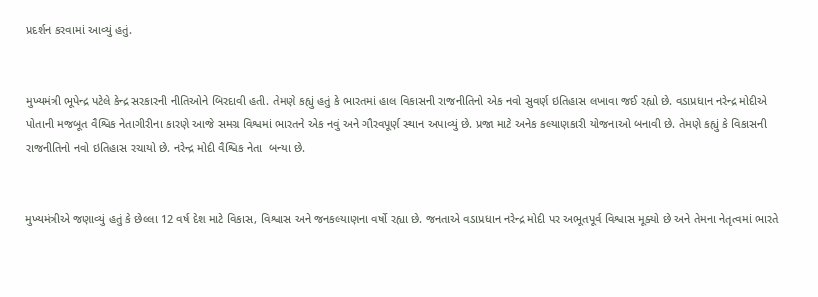પ્રદર્શન કરવામાં આવ્યું હતું.


મુખ્યમંત્રી ભૂપેન્દ્ર પટેલે કેન્દ્ર સરકારની નીતિઓને બિરદાવી હતી. તેમણે કહ્યું હતું કે ભારતમાં હાલ વિકાસની રાજનીતિનો એક નવો સુવર્ણ ઇતિહાસ લખાવા જઈ રહ્યો છે. વડાપ્રધાન નરેન્દ્ર મોદીએ પોતાની મજબૂત વૈશ્વિક નેતાગીરીના કારણે આજે સમગ્ર વિશ્વમાં ભારતને એક નવું અને ગૌરવપૂર્ણ સ્થાન અપાવ્યું છે. પ્રજા માટે અનેક કલ્યાણકારી યોજનાઓ બનાવી છે. તેમણે કહ્યું કે વિકાસની રાજનીતિનો નવો ઇતિહાસ રચાયો છે. નરેન્દ્ર મોદી વૈશ્વિક નેતા  બન્યા છે.


મુખ્યમંત્રીએ જણાવ્યું હતું કે છેલ્લા 12 વર્ષ દેશ માટે વિકાસ, વિશ્વાસ અને જનકલ્યાણના વર્ષો રહ્યા છે. જનતાએ વડાપ્રધાન નરેન્દ્ર મોદી પર અભૂતપૂર્વ વિશ્વાસ મૂક્યો છે અને તેમના નેતૃત્વમાં ભારતે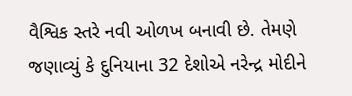વૈશ્વિક સ્તરે નવી ઓળખ બનાવી છે. તેમણે જણાવ્યું કે દુનિયાના 32 દેશોએ નરેન્દ્ર મોદીને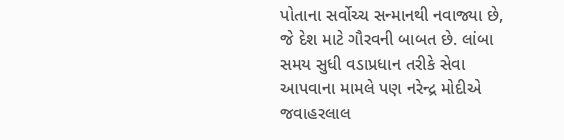પોતાના સર્વોચ્ચ સન્માનથી નવાજ્યા છે, જે દેશ માટે ગૌરવની બાબત છે. લાંબા સમય સુધી વડાપ્રધાન તરીકે સેવા આપવાના મામલે પણ નરેન્દ્ર મોદીએ જવાહરલાલ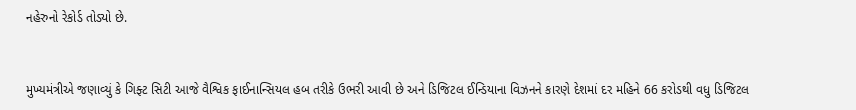નહેરુનો રેકોર્ડ તોડ્યો છે.


મુખ્યમંત્રીએ જણાવ્યું કે ગિફ્ટ સિટી આજે વૈશ્વિક ફાઈનાન્સિયલ હબ તરીકે ઉભરી આવી છે અને ડિજિટલ ઈન્ડિયાના વિઝનને કારણે દેશમાં દર મહિને 66 કરોડથી વધુ ડિજિટલ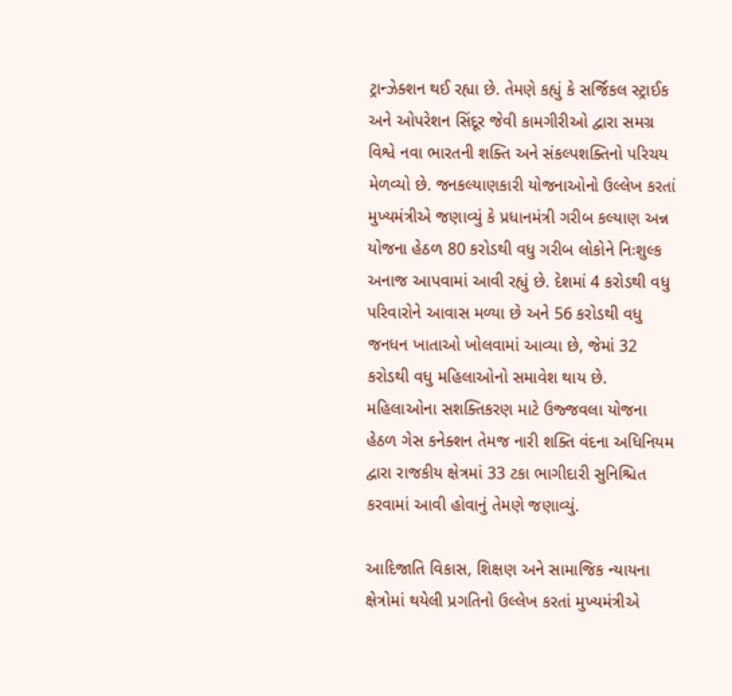ટ્રાન્ઝેક્શન થઈ રહ્યા છે. તેમણે કહ્યું કે સર્જિકલ સ્ટ્રાઈક અને ઓપરેશન સિંદૂર જેવી કામગીરીઓ દ્વારા સમગ્ર વિશ્વે નવા ભારતની શક્તિ અને સંકલ્પશક્તિનો પરિચય મેળવ્યો છે. જનકલ્યાણકારી યોજનાઓનો ઉલ્લેખ કરતાં મુખ્યમંત્રીએ જણાવ્યું કે પ્રધાનમંત્રી ગરીબ કલ્યાણ અન્ન યોજના હેઠળ 80 કરોડથી વધુ ગરીબ લોકોને નિઃશુલ્ક અનાજ આપવામાં આવી રહ્યું છે. દેશમાં 4 કરોડથી વધુ પરિવારોને આવાસ મળ્યા છે અને 56 કરોડથી વધુ જનધન ખાતાઓ ખોલવામાં આવ્યા છે, જેમાં 32 કરોડથી વધુ મહિલાઓનો સમાવેશ થાય છે. મહિલાઓના સશક્તિકરણ માટે ઉજ્જવલા યોજના હેઠળ ગેસ કનેક્શન તેમજ નારી શક્તિ વંદના અધિનિયમ દ્વારા રાજકીય ક્ષેત્રમાં 33 ટકા ભાગીદારી સુનિશ્ચિત કરવામાં આવી હોવાનું તેમણે જણાવ્યું.

આદિજાતિ વિકાસ, શિક્ષણ અને સામાજિક ન્યાયના ક્ષેત્રોમાં થયેલી પ્રગતિનો ઉલ્લેખ કરતાં મુખ્યમંત્રીએ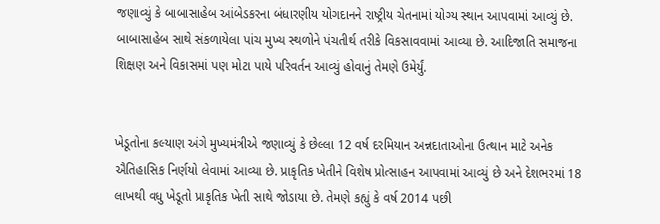જણાવ્યું કે બાબાસાહેબ આંબેડકરના બંધારણીય યોગદાનને રાષ્ટ્રીય ચેતનામાં યોગ્ય સ્થાન આપવામાં આવ્યું છે. બાબાસાહેબ સાથે સંકળાયેલા પાંચ મુખ્ય સ્થળોને પંચતીર્થ તરીકે વિકસાવવામાં આવ્યા છે. આદિજાતિ સમાજના શિક્ષણ અને વિકાસમાં પણ મોટા પાયે પરિવર્તન આવ્યું હોવાનું તેમણે ઉમેર્યું.


ખેડૂતોના કલ્યાણ અંગે મુખ્યમંત્રીએ જણાવ્યું કે છેલ્લા 12 વર્ષ દરમિયાન અન્નદાતાઓના ઉત્થાન માટે અનેક ઐતિહાસિક નિર્ણયો લેવામાં આવ્યા છે. પ્રાકૃતિક ખેતીને વિશેષ પ્રોત્સાહન આપવામાં આવ્યું છે અને દેશભરમાં 18 લાખથી વધુ ખેડૂતો પ્રાકૃતિક ખેતી સાથે જોડાયા છે. તેમણે કહ્યું કે વર્ષ 2014 પછી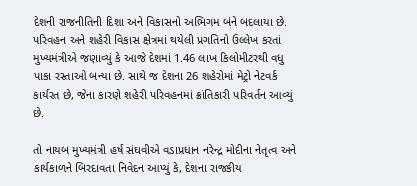દેશની રાજનીતિની દિશા અને વિકાસનો અભિગમ બંને બદલાયા છે. પરિવહન અને શહેરી વિકાસ ક્ષેત્રમાં થયેલી પ્રગતિનો ઉલ્લેખ કરતાં મુખ્યમંત્રીએ જણાવ્યું કે આજે દેશમાં 1.46 લાખ કિલોમીટરથી વધુ પાકા રસ્તાઓ બન્યા છે. સાથે જ દેશના 26 શહેરોમાં મેટ્રો નેટવર્ક કાર્યરત છે, જેના કારણે શહેરી પરિવહનમાં ક્રાંતિકારી પરિવર્તન આવ્યું છે.

તો નાયબ મુખ્યમંત્રી હર્ષ સંઘવીએ વડાપ્રધાન નરેન્દ્ર મોદીના નેતૃત્વ અને કાર્યકાળને બિરદાવતા નિવેદન આપ્યું કે, દેશના રાજકીય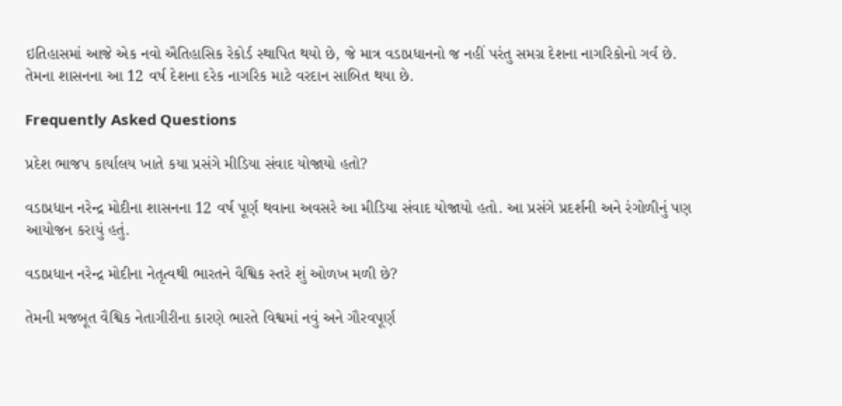ઇતિહાસમાં આજે એક નવો ઐતિહાસિક રેકોર્ડ સ્થાપિત થયો છે, જે માત્ર વડાપ્રધાનનો જ નહીં પરંતુ સમગ્ર દેશના નાગરિકોનો ગર્વ છે. તેમના શાસનના આ 12 વર્ષ દેશના દરેક નાગરિક માટે વરદાન સાબિત થયા છે.

Frequently Asked Questions

પ્રદેશ ભાજપ કાર્યાલય ખાતે કયા પ્રસંગે મીડિયા સંવાદ યોજાયો હતો?

વડાપ્રધાન નરેન્દ્ર મોદીના શાસનના 12 વર્ષ પૂર્ણ થવાના અવસરે આ મીડિયા સંવાદ યોજાયો હતો. આ પ્રસંગે પ્રદર્શની અને રંગોળીનું પણ આયોજન કરાયું હતું.

વડાપ્રધાન નરેન્દ્ર મોદીના નેતૃત્વથી ભારતને વૈશ્વિક સ્તરે શું ઓળખ મળી છે?

તેમની મજબૂત વૈશ્વિક નેતાગીરીના કારણે ભારતે વિશ્વમાં નવું અને ગૌરવપૂર્ણ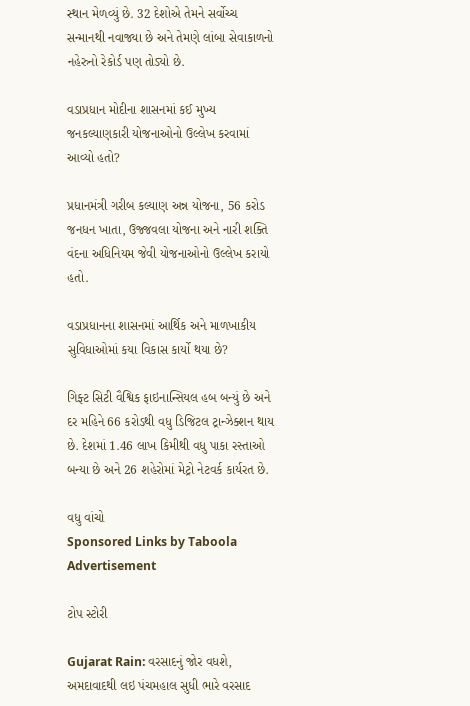સ્થાન મેળવ્યું છે. 32 દેશોએ તેમને સર્વોચ્ચ સન્માનથી નવાજ્યા છે અને તેમણે લાંબા સેવાકાળનો નહેરુનો રેકોર્ડ પણ તોડ્યો છે.

વડાપ્રધાન મોદીના શાસનમાં કઈ મુખ્ય જનકલ્યાણકારી યોજનાઓનો ઉલ્લેખ કરવામાં આવ્યો હતો?

પ્રધાનમંત્રી ગરીબ કલ્યાણ અન્ન યોજના, 56 કરોડ જનધન ખાતા, ઉજ્જવલા યોજના અને નારી શક્તિ વંદના અધિનિયમ જેવી યોજનાઓનો ઉલ્લેખ કરાયો હતો.

વડાપ્રધાનના શાસનમાં આર્થિક અને માળખાકીય સુવિધાઓમાં કયા વિકાસ કાર્યો થયા છે?

ગિફ્ટ સિટી વૈશ્વિક ફાઇનાન્સિયલ હબ બન્યું છે અને દર મહિને 66 કરોડથી વધુ ડિજિટલ ટ્રાન્ઝેક્શન થાય છે. દેશમાં 1.46 લાખ કિમીથી વધુ પાકા રસ્તાઓ બન્યા છે અને 26 શહેરોમાં મેટ્રો નેટવર્ક કાર્યરત છે.

વધુ વાંચો
Sponsored Links by Taboola
Advertisement

ટોપ સ્ટોરી

Gujarat Rain: વરસાદનું જોર વધશે, અમદાવાદથી લઇ પંચમહાલ સુધી ભારે વરસાદ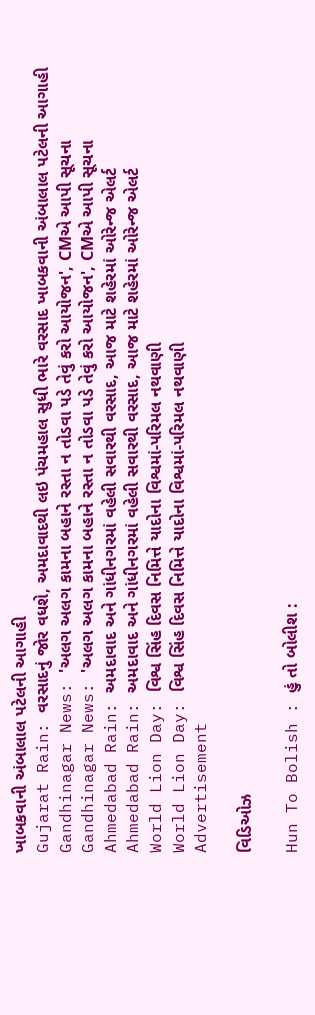ખાબકવાની અંબાલાલ પટેલની આગાહી
Gujarat Rain: વરસાદનું જોર વધશે, અમદાવાદથી લઇ પંચમહાલ સુધી ભારે વરસાદ ખાબકવાની અંબાલાલ પટેલની આગાહી
Gandhinagar News: 'અલગ અલગ કામના બહાને રસ્તા ન તોડવા પડે તેવું કરો આયોજન', CMએ આપી સૂચના
Gandhinagar News: 'અલગ અલગ કામના બહાને રસ્તા ન તોડવા પડે તેવું કરો આયોજન', CMએ આપી સૂચના
Ahmedabad Rain: અમદાવાદ અને ગાંધીનગરમાં વહેલી સવારથી વરસાદ, આજ માટે શહેરમાં ઓરેન્જ એલર્ટ
Ahmedabad Rain: અમદાવાદ અને ગાંધીનગરમાં વહેલી સવારથી વરસાદ, આજ માટે શહેરમાં ઓરેન્જ એલર્ટ
World Lion Day: વિશ્વ સિંહ દિવસ નિમિત્તે યાદોના વિશ્વમાં-પરિમલ નથવાણી
World Lion Day: વિશ્વ સિંહ દિવસ નિમિત્તે યાદોના વિશ્વમાં-પરિમલ નથવાણી
Advertisement

વિડિઓઝ

Hun To Bolish : હું તો બોલીશ :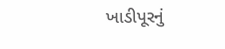ખાડીપૂરનું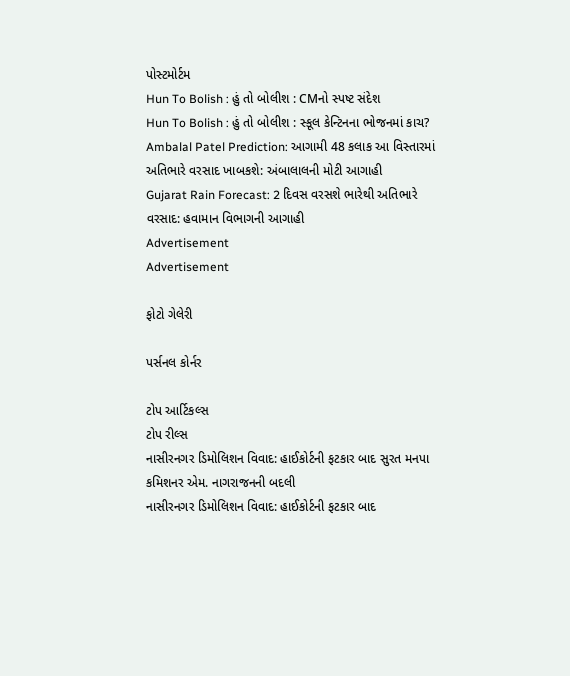પોસ્ટમોર્ટમ
Hun To Bolish : હું તો બોલીશ : CMનો સ્પષ્ટ સંદેશ
Hun To Bolish : હું તો બોલીશ : સ્કૂલ કેન્ટિનના ભોજનમાં કાચ?
Ambalal Patel Prediction: આગામી 48 કલાક આ વિસ્તારમાં અતિભારે વરસાદ ખાબકશે: અંબાલાલની મોટી આગાહી
Gujarat Rain Forecast: 2 દિવસ વરસશે ભારેથી અતિભારે વરસાદ: હવામાન વિભાગની આગાહી
Advertisement
Advertisement

ફોટો ગેલેરી

પર્સનલ કોર્નર

ટોપ આર્ટિકલ્સ
ટોપ રીલ્સ
નાસીરનગર ડિમોલિશન વિવાદ: હાઈકોર્ટની ફટકાર બાદ સુરત મનપા કમિશનર એમ. નાગરાજનની બદલી
નાસીરનગર ડિમોલિશન વિવાદ: હાઈકોર્ટની ફટકાર બાદ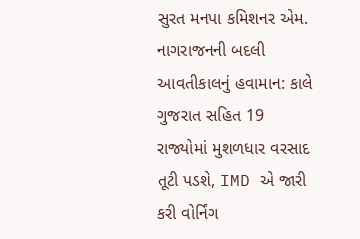સુરત મનપા કમિશનર એમ. નાગરાજનની બદલી
આવતીકાલનું હવામાન: કાલે ગુજરાત સહિત 19 રાજ્યોમાં મુશળધાર વરસાદ તૂટી પડશે, IMD એ જારી કરી વોર્નિંગ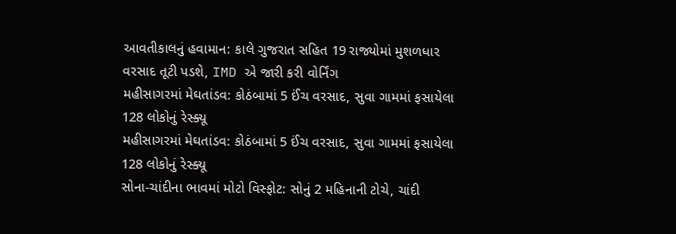આવતીકાલનું હવામાન: કાલે ગુજરાત સહિત 19 રાજ્યોમાં મુશળધાર વરસાદ તૂટી પડશે, IMD એ જારી કરી વોર્નિંગ
મહીસાગરમાં મેઘતાંડવ: કોઠંબામાં 5 ઈંચ વરસાદ, સુવા ગામમાં ફસાયેલા 128 લોકોનું રેસ્ક્યૂ
મહીસાગરમાં મેઘતાંડવ: કોઠંબામાં 5 ઈંચ વરસાદ, સુવા ગામમાં ફસાયેલા 128 લોકોનું રેસ્ક્યૂ
સોના-ચાંદીના ભાવમાં મોટો વિસ્ફોટ: સોનું 2 મહિનાની ટોચે, ચાંદી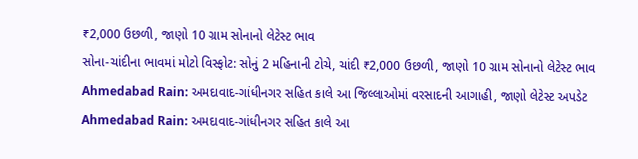₹2,000 ઉછળી, જાણો 10 ગ્રામ સોનાનો લેટેસ્ટ ભાવ
સોના-ચાંદીના ભાવમાં મોટો વિસ્ફોટ: સોનું 2 મહિનાની ટોચે, ચાંદી ₹2,000 ઉછળી, જાણો 10 ગ્રામ સોનાનો લેટેસ્ટ ભાવ
Ahmedabad Rain: અમદાવાદ-ગાંધીનગર સહિત કાલે આ જિલ્લાઓમાં વરસાદની આગાહી, જાણો લેટેસ્ટ અપડેટ
Ahmedabad Rain: અમદાવાદ-ગાંધીનગર સહિત કાલે આ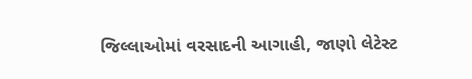જિલ્લાઓમાં વરસાદની આગાહી, જાણો લેટેસ્ટ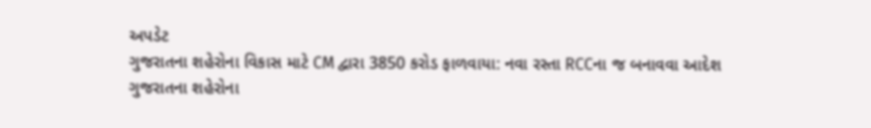અપડેટ
ગુજરાતના શહેરોના વિકાસ માટે CM દ્વારા 3850 કરોડ ફાળવાયા: નવા રસ્તા RCCના જ બનાવવા આદેશ
ગુજરાતના શહેરોના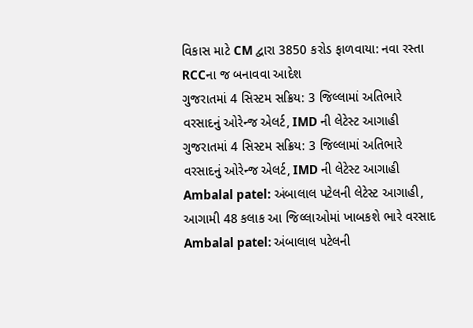વિકાસ માટે CM દ્વારા 3850 કરોડ ફાળવાયા: નવા રસ્તા RCCના જ બનાવવા આદેશ
ગુજરાતમાં 4 સિસ્ટમ સક્રિય: 3 જિલ્લામાં અતિભારે વરસાદનું ઓરેન્જ એલર્ટ, IMD ની લેટેસ્ટ આગાહી
ગુજરાતમાં 4 સિસ્ટમ સક્રિય: 3 જિલ્લામાં અતિભારે વરસાદનું ઓરેન્જ એલર્ટ, IMD ની લેટેસ્ટ આગાહી
Ambalal patel: અંબાલાલ પટેલની લેટેસ્ટ આગાહી, આગામી 48 કલાક આ જિલ્લાઓમાં ખાબકશે ભારે વરસાદ
Ambalal patel: અંબાલાલ પટેલની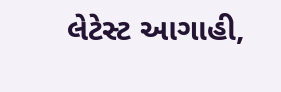લેટેસ્ટ આગાહી,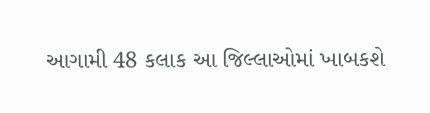આગામી 48 કલાક આ જિલ્લાઓમાં ખાબકશે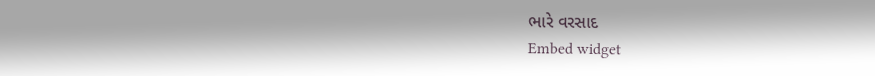ભારે વરસાદ
Embed widget